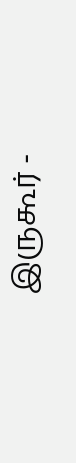இருகூர் -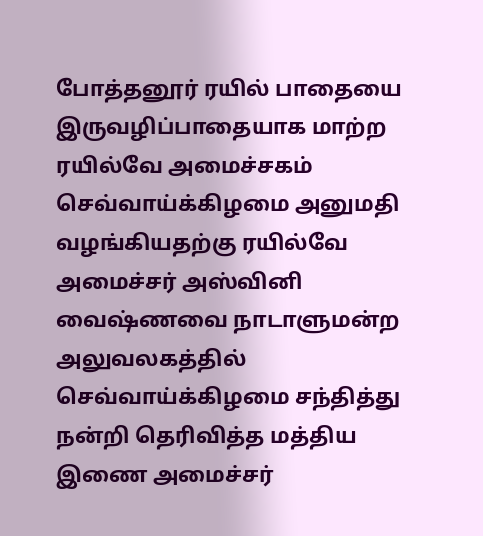போத்தனூர் ரயில் பாதையை இருவழிப்பாதையாக மாற்ற ரயில்வே அமைச்சகம் செவ்வாய்க்கிழமை அனுமதி வழங்கியதற்கு ரயில்வே அமைச்சர் அஸ்வினி வைஷ்ணவை நாடாளுமன்ற அலுவலகத்தில் செவ்வாய்க்கிழமை சந்தித்து நன்றி தெரிவித்த மத்திய இணை அமைச்சர்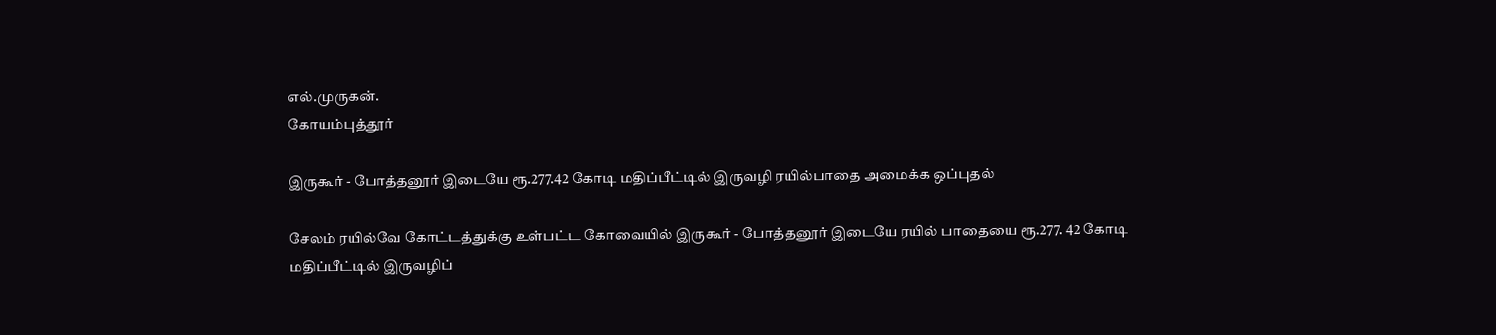எல்.முருகன்.
கோயம்புத்தூர்

இருகூர் - போத்தனூர் இடையே ரூ.277.42 கோடி மதிப்பீட்டில் இருவழி ரயில்பாதை அமைக்க ஒப்புதல்

சேலம் ரயில்வே கோட்டத்துக்கு உள்பட்ட கோவையில் இருகூர் - போத்தனூர் இடையே ரயில் பாதையை ரூ.277. 42 கோடி மதிப்பீட்டில் இருவழிப்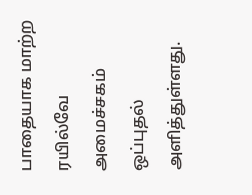பாதையாக மாற்ற ரயில்வே அமைச்சகம் ஒப்புதல் அளித்துள்ளது.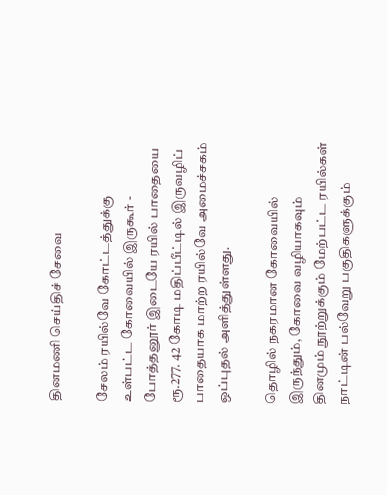தினமணி செய்திச் சேவை

சேலம் ரயில்வே கோட்டத்துக்கு உள்பட்ட கோவையில் இருகூர் - போத்தனூர் இடையே ரயில் பாதையை ரூ.277. 42 கோடி மதிப்பீட்டில் இருவழிப் பாதையாக மாற்ற ரயில்வே அமைச்சகம் ஒப்புதல் அளித்துள்ளது.

தொழில் நகரமான கோவையில் இருந்தும், கோவை வழியாகவும் தினமும் நூற்றுக்கும் மேற்பட்ட ரயில்கள் நாட்டின் பல்வேறு பகுதிகளுக்கும்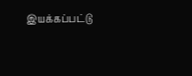இயக்கப்பட்டு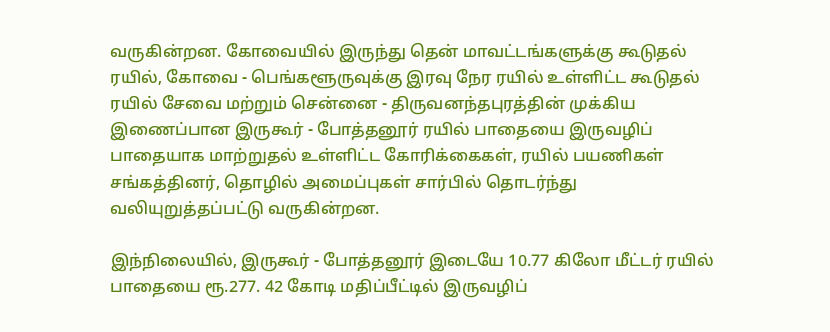வருகின்றன. கோவையில் இருந்து தென் மாவட்டங்களுக்கு கூடுதல் ரயில், கோவை - பெங்களூருவுக்கு இரவு நேர ரயில் உள்ளிட்ட கூடுதல் ரயில் சேவை மற்றும் சென்னை - திருவனந்தபுரத்தின் முக்கிய இணைப்பான இருகூர் - போத்தனூர் ரயில் பாதையை இருவழிப் பாதையாக மாற்றுதல் உள்ளிட்ட கோரிக்கைகள், ரயில் பயணிகள் சங்கத்தினர், தொழில் அமைப்புகள் சார்பில் தொடர்ந்து வலியுறுத்தப்பட்டு வருகின்றன.

இந்நிலையில், இருகூர் - போத்தனூர் இடையே 10.77 கிலோ மீட்டர் ரயில் பாதையை ரூ.277. 42 கோடி மதிப்பீட்டில் இருவழிப்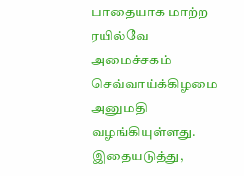பாதையாக மாற்ற ரயில்வே அமைச்சகம் செவ்வாய்க்கிழமை அனுமதி வழங்கியுள்ளது. இதையடுத்து,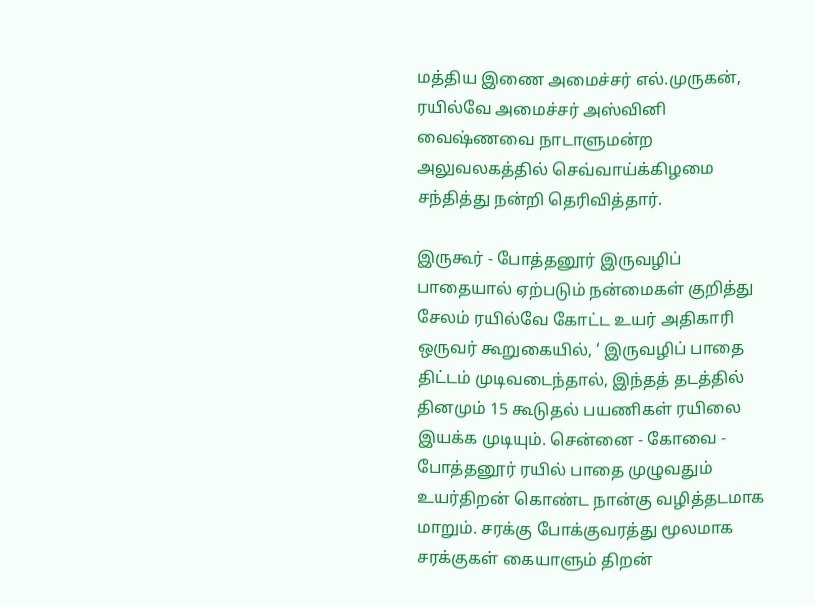மத்திய இணை அமைச்சர் எல்.முருகன், ரயில்வே அமைச்சர் அஸ்வினி வைஷ்ணவை நாடாளுமன்ற அலுவலகத்தில் செவ்வாய்க்கிழமை சந்தித்து நன்றி தெரிவித்தார்.

இருகூர் - போத்தனூர் இருவழிப் பாதையால் ஏற்படும் நன்மைகள் குறித்து சேலம் ரயில்வே கோட்ட உயர் அதிகாரி ஒருவர் கூறுகையில், ‘ இருவழிப் பாதை திட்டம் முடிவடைந்தால், இந்தத் தடத்தில் தினமும் 15 கூடுதல் பயணிகள் ரயிலை இயக்க முடியும். சென்னை - கோவை - போத்தனூர் ரயில் பாதை முழுவதும் உயர்திறன் கொண்ட நான்கு வழித்தடமாக மாறும். சரக்கு போக்குவரத்து மூலமாக சரக்குகள் கையாளும் திறன்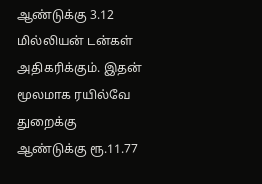ஆண்டுக்கு 3.12 மில்லியன் டன்கள் அதிகரிக்கும். இதன் மூலமாக ரயில்வே துறைக்கு ஆண்டுக்கு ரூ.11.77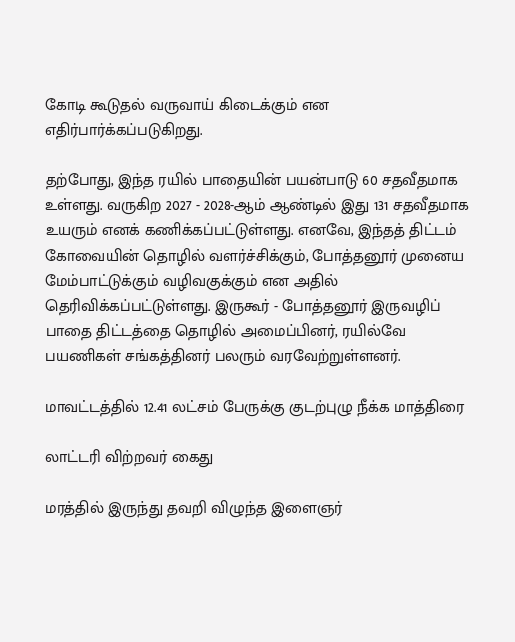கோடி கூடுதல் வருவாய் கிடைக்கும் என எதிர்பார்க்கப்படுகிறது.

தற்போது, இந்த ரயில் பாதையின் பயன்பாடு 60 சதவீதமாக உள்ளது. வருகிற 2027 - 2028-ஆம் ஆண்டில் இது 131 சதவீதமாக உயரும் எனக் கணிக்கப்பட்டுள்ளது. எனவே, இந்தத் திட்டம் கோவையின் தொழில் வளர்ச்சிக்கும், போத்தனூர் முனைய மேம்பாட்டுக்கும் வழிவகுக்கும் என அதில் தெரிவிக்கப்பட்டுள்ளது. இருகூர் - போத்தனூர் இருவழிப் பாதை திட்டத்தை தொழில் அமைப்பினர், ரயில்வே பயணிகள் சங்கத்தினர் பலரும் வரவேற்றுள்ளனர்.

மாவட்டத்தில் 12.41 லட்சம் பேருக்கு குடற்புழு நீக்க மாத்திரை

லாட்டரி விற்றவர் கைது

மரத்தில் இருந்து தவறி விழுந்த இளைஞர்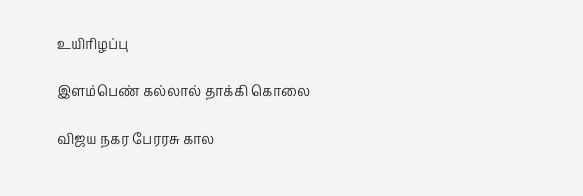உயிரிழப்பு

இளம்பெண் கல்லால் தாக்கி கொலை

விஜய நகர பேரரசு கால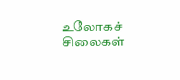உலோகச் சிலைகள்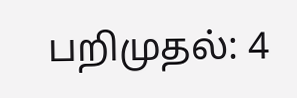பறிமுதல்: 4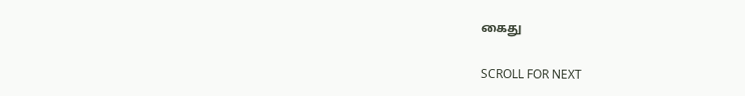கைது

SCROLL FOR NEXT